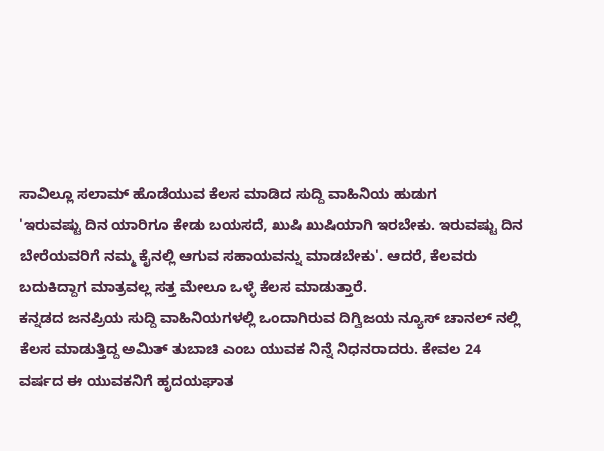ಸಾವಿಲ್ಲೂ ಸಲಾಮ್ ಹೊಡೆಯುವ ಕೆಲಸ ಮಾಡಿದ ಸುದ್ದಿ ವಾಹಿನಿಯ ಹುಡುಗ
'ಇರುವಷ್ಟು ದಿನ ಯಾರಿಗೂ ಕೇಡು ಬಯಸದೆ, ಖುಷಿ ಖುಷಿಯಾಗಿ ಇರಬೇಕು. ಇರುವಷ್ಟು ದಿನ ಬೇರೆಯವರಿಗೆ ನಮ್ಮ ಕೈನಲ್ಲಿ ಆಗುವ ಸಹಾಯವನ್ನು ಮಾಡಬೇಕು'. ಆದರೆ, ಕೆಲವರು ಬದುಕಿದ್ದಾಗ ಮಾತ್ರವಲ್ಲ ಸತ್ತ ಮೇಲೂ ಒಳ್ಳೆ ಕೆಲಸ ಮಾಡುತ್ತಾರೆ.
ಕನ್ನಡದ ಜನಪ್ರಿಯ ಸುದ್ದಿ ವಾಹಿನಿಯಗಳಲ್ಲಿ ಒಂದಾಗಿರುವ ದಿಗ್ವಿಜಯ ನ್ಯೂಸ್ ಚಾನಲ್ ನಲ್ಲಿ ಕೆಲಸ ಮಾಡುತ್ತಿದ್ದ ಅಮಿತ್ ತುಬಾಚಿ ಎಂಬ ಯುವಕ ನಿನ್ನೆ ನಿಧನರಾದರು. ಕೇವಲ 24 ವರ್ಷದ ಈ ಯುವಕನಿಗೆ ಹೃದಯಘಾತ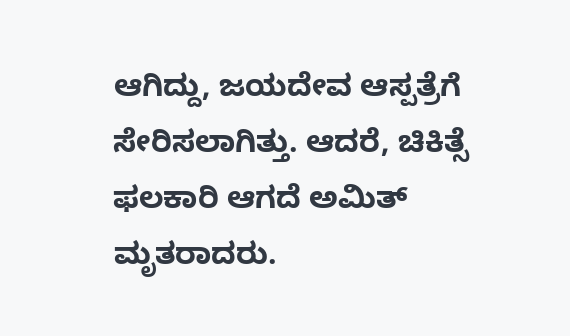ಆಗಿದ್ದು, ಜಯದೇವ ಆಸ್ಪತ್ರೆಗೆ ಸೇರಿಸಲಾಗಿತ್ತು. ಆದರೆ, ಚಿಕಿತ್ಸೆ ಫಲಕಾರಿ ಆಗದೆ ಅಮಿತ್ ಮೃತರಾದರು.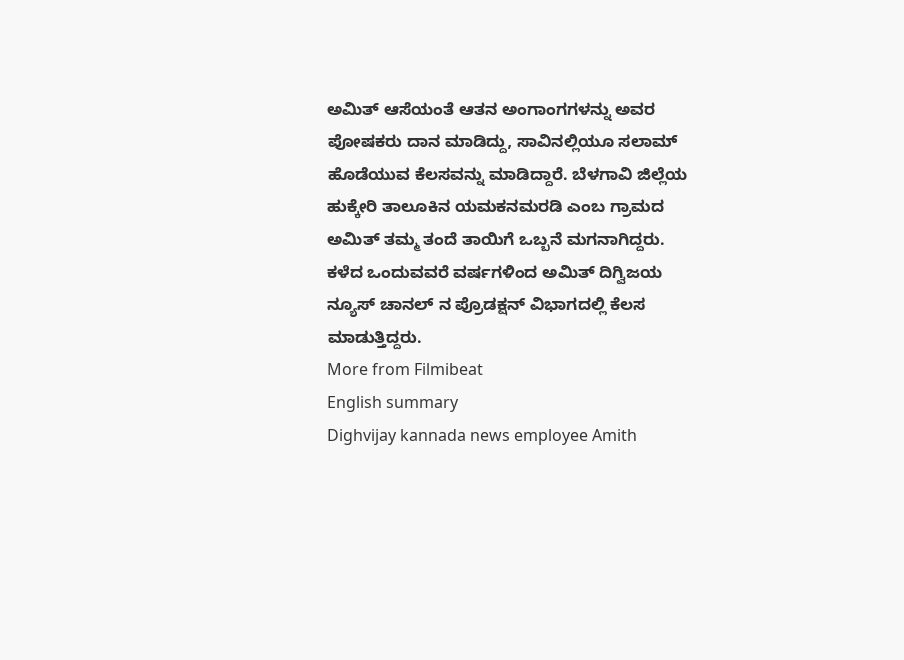ಅಮಿತ್ ಆಸೆಯಂತೆ ಆತನ ಅಂಗಾಂಗಗಳನ್ನು ಅವರ ಪೋಷಕರು ದಾನ ಮಾಡಿದ್ದು, ಸಾವಿನಲ್ಲಿಯೂ ಸಲಾಮ್ ಹೊಡೆಯುವ ಕೆಲಸವನ್ನು ಮಾಡಿದ್ದಾರೆ. ಬೆಳಗಾವಿ ಜಿಲ್ಲೆಯ ಹುಕ್ಕೇರಿ ತಾಲೂಕಿನ ಯಮಕನಮರಡಿ ಎಂಬ ಗ್ರಾಮದ ಅಮಿತ್ ತಮ್ಮ ತಂದೆ ತಾಯಿಗೆ ಒಬ್ಬನೆ ಮಗನಾಗಿದ್ದರು.
ಕಳೆದ ಒಂದುವವರೆ ವರ್ಷಗಳಿಂದ ಅಮಿತ್ ದಿಗ್ವಿಜಯ ನ್ಯೂಸ್ ಚಾನಲ್ ನ ಪ್ರೊಡಕ್ಷನ್ ವಿಭಾಗದಲ್ಲಿ ಕೆಲಸ ಮಾಡುತ್ತಿದ್ದರು.
More from Filmibeat
English summary
Dighvijay kannada news employee Amith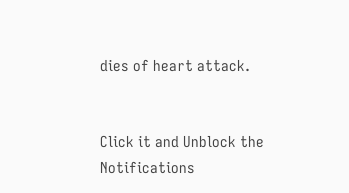dies of heart attack.


Click it and Unblock the Notifications